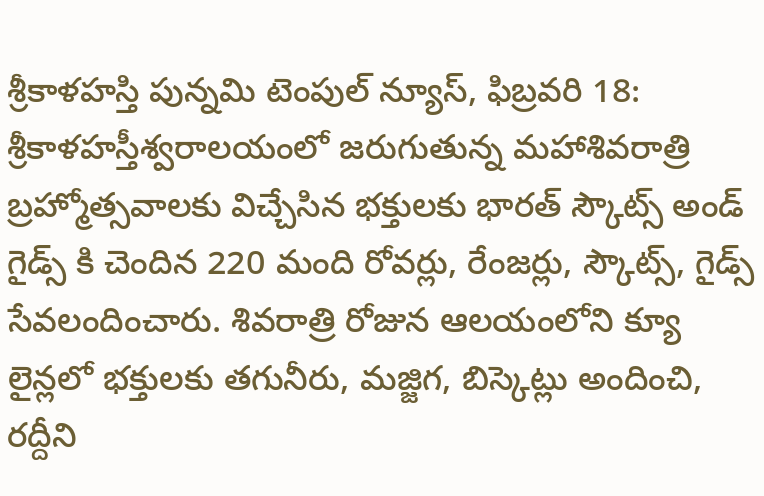శ్రీకాళహస్తి పున్నమి టెంపుల్ న్యూస్, ఫిబ్రవరి 18: శ్రీకాళహస్తీశ్వరాలయంలో జరుగుతున్న మహాశివరాత్రి బ్రహ్మోత్సవాలకు విచ్చేసిన భక్తులకు భారత్ స్కౌట్స్ అండ్ గైడ్స్ కి చెందిన 220 మంది రోవర్లు, రేంజర్లు, స్కౌట్స్, గైడ్స్ సేవలందించారు. శివరాత్రి రోజున ఆలయంలోని క్యూ లైన్లలో భక్తులకు తగునీరు, మజ్జిగ, బిస్కెట్లు అందించి, రద్దీని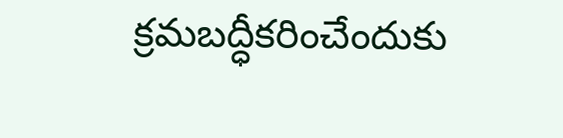క్రమబద్ధీకరించేందుకు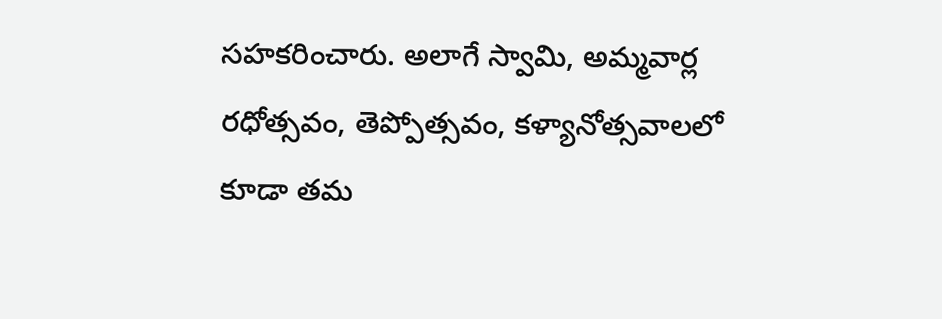సహకరించారు. అలాగే స్వామి, అమ్మవార్ల రధోత్సవం, తెప్పోత్సవం, కళ్యానోత్సవాలలో కూడా తమ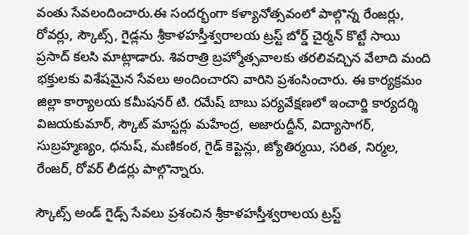వంతు సేవలందించారు.ఈ సందర్భంగా కళ్యానోత్సవంలో పాల్గొన్న రేంజర్లు, రోవర్లు, స్కౌట్స్, గైడ్లను శ్రీకాళహస్తీశ్వరాలయ ట్రస్ట్ బోర్డ్ చైర్మన్ కొట్టే సాయి ప్రసాద్ కలసి మాట్లాడారు. శివరాత్రి బ్రహ్మోత్సవాలకు తరలివచ్చిన వేలాది మంది భక్తులకు విశేషమైన సేవలు అందించారని వారిని ప్రశంసించారు. ఈ కార్యక్రమం జిల్లా కార్యాలయ కమీషనర్ టి. రమేష్ బాబు పర్యవేక్షణలో ఇంచార్జి కార్యదర్శి విజయకుమార్, స్కౌట్ మాస్టర్లు మహేంద్ర, అజారుద్దీన్, విద్యాసాగర్, సుబ్రహ్మణ్యం, ధనుష్, మణికంఠ, గైడ్ కెప్టెన్లు, జ్యోతిర్మయి, సరిత, నిర్మల, రేంజర్, రోవర్ లీడర్లు పాల్గొన్నారు.

స్కౌట్స్ అండ్ గైడ్స్ సేవలు ప్రశంచిన శ్రీకాళహస్తీశ్వరాలయ ట్రస్ట్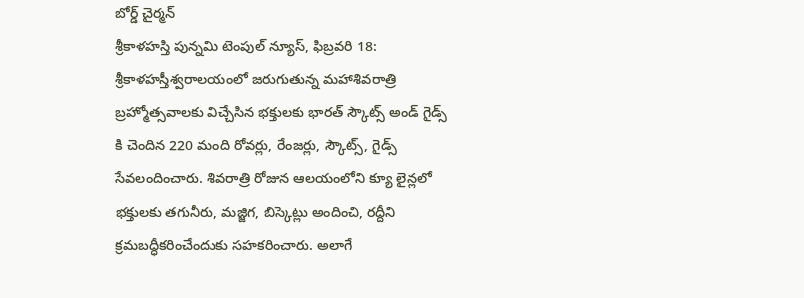బోర్డ్ చైర్మన్
శ్రీకాళహస్తి పున్నమి టెంపుల్ న్యూస్, ఫిబ్రవరి 18: శ్రీకాళహస్తీశ్వరాలయంలో జరుగుతున్న మహాశివరాత్రి బ్రహ్మోత్సవాలకు విచ్చేసిన భక్తులకు భారత్ స్కౌట్స్ అండ్ గైడ్స్ కి చెందిన 220 మంది రోవర్లు, రేంజర్లు, స్కౌట్స్, గైడ్స్ సేవలందించారు. శివరాత్రి రోజున ఆలయంలోని క్యూ లైన్లలో భక్తులకు తగునీరు, మజ్జిగ, బిస్కెట్లు అందించి, రద్దీని క్రమబద్ధీకరించేందుకు సహకరించారు. అలాగే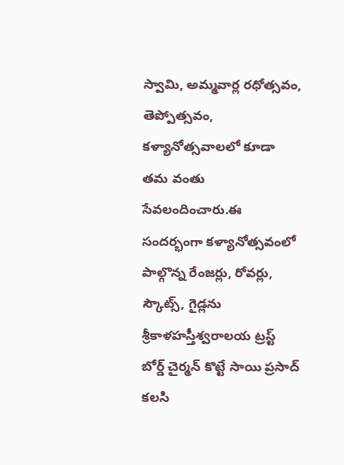స్వామి, అమ్మవార్ల రధోత్సవం, తెప్పోత్సవం, కళ్యానోత్సవాలలో కూడా తమ వంతు సేవలందించారు.ఈ సందర్భంగా కళ్యానోత్సవంలో పాల్గొన్న రేంజర్లు, రోవర్లు, స్కౌట్స్, గైడ్లను శ్రీకాళహస్తీశ్వరాలయ ట్రస్ట్ బోర్డ్ చైర్మన్ కొట్టే సాయి ప్రసాద్ కలసి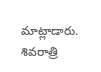మాట్లాడారు. శివరాత్రి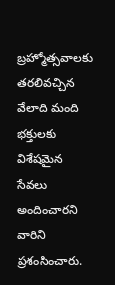బ్రహ్మోత్సవాలకు తరలివచ్చిన వేలాది మంది భక్తులకు విశేషమైన సేవలు అందించారని వారిని ప్రశంసించారు.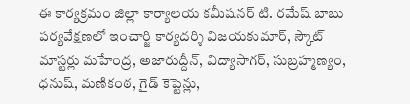ఈ కార్యక్రమం జిల్లా కార్యాలయ కమీషనర్ టి. రమేష్ బాబు పర్యవేక్షణలో ఇంచార్జి కార్యదర్శి విజయకుమార్, స్కౌట్ మాస్టర్లు మహేంద్ర, అజారుద్దీన్, విద్యాసాగర్, సుబ్రహ్మణ్యం, ధనుష్, మణికంఠ, గైడ్ కెప్టెన్లు,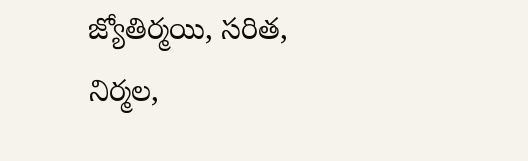జ్యోతిర్మయి, సరిత, నిర్మల,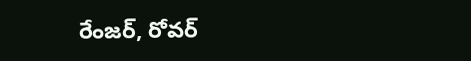రేంజర్, రోవర్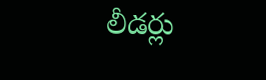లీడర్లు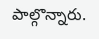పాల్గొన్నారు.